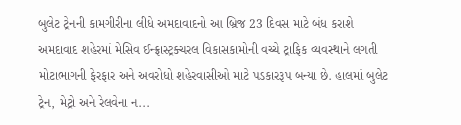બુલેટ ટ્રેનની કામગીરીના લીધે અમદાવાદનો આ બ્રિજ 23 દિવસ માટે બંધ કરાશે
અમદાવાદ શહેરમાં મેસિવ ઈન્ફ્રાસ્ટ્રક્ચરલ વિકાસકામોની વચ્ચે ટ્રાફિક વ્યવસ્થાને લગતી મોટાભાગની ફેરફાર અને અવરોધો શહેરવાસીઓ માટે પડકારરૂપ બન્યા છે. હાલમાં બુલેટ ટ્રેન, મેટ્રો અને રેલવેના ન...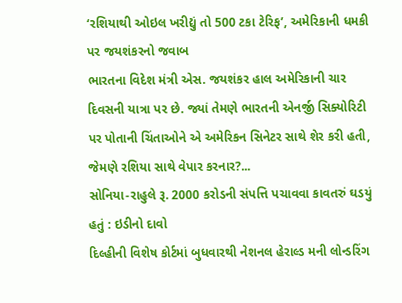‘રશિયાથી ઓઇલ ખરીદ્યું તો 500 ટકા ટેરિફ’, અમેરિકાની ધમકી પર જયશંકરનો જવાબ
ભારતના વિદેશ મંત્રી એસ. જયશંકર હાલ અમેરિકાની ચાર દિવસની યાત્રા પર છે. જ્યાં તેમણે ભારતની એનર્જી સિક્યોરિટી પર પોતાની ચિંતાઓને એ અમેરિકન સિનેટર સાથે શેર કરી હતી, જેમણે રશિયા સાથે વેપાર કરનાર?...
સોનિયા-રાહુલે રૂ. 2000 કરોડની સંપત્તિ પચાવવા કાવતરું ઘડયું હતું : ઇડીનો દાવો
દિલ્હીની વિશેષ કોર્ટમાં બુધવારથી નેશનલ હેરાલ્ડ મની લોન્ડરિંગ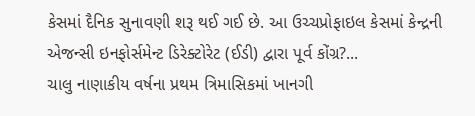કેસમાં દૈનિક સુનાવણી શરૂ થઈ ગઈ છે. આ ઉચ્ચપ્રોફાઇલ કેસમાં કેન્દ્રની એજન્સી ઇનફોર્સમેન્ટ ડિરેક્ટોરેટ (ઈડી) દ્વારા પૂર્વ કોંગ્ર?...
ચાલુ નાણાકીય વર્ષના પ્રથમ ત્રિમાસિકમાં ખાનગી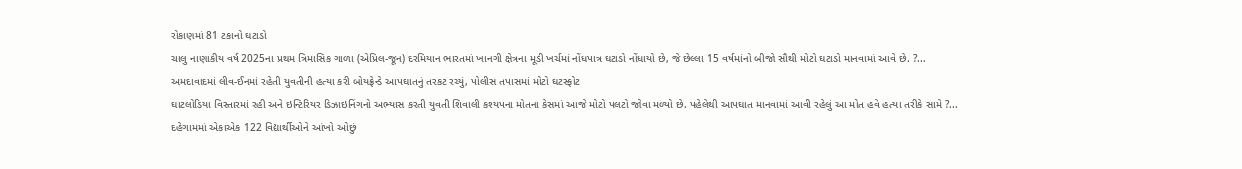રોકાણમાં 81 ટકાનો ઘટાડો
ચાલુ નાણાકીય વર્ષ 2025ના પ્રથમ ત્રિમાસિક ગાળા (એપ્રિલ-જૂન) દરમિયાન ભારતમાં ખાનગી ક્ષેત્રના મૂડી ખર્ચમાં નોંધપાત્ર ઘટાડો નોંધાયો છે, જે છેલ્લા 15 વર્ષમાંનો બીજો સૌથી મોટો ઘટાડો માનવામાં આવે છે. ?...
અમદાવાદમાં લીવ-ઈનમાં રહેતી યુવતીની હત્યા કરી બોયફ્રેન્ડે આપઘાતનું તરકટ રચ્યું, પોલીસ તપાસમાં મોટો ઘટસ્ફોટ
ઘાટલોડિયા વિસ્તારમાં રહી અને ઇન્ટિરિયર ડિઝાઇનિંગનો અભ્યાસ કરતી યુવતી શિવાલી કશ્યપના મોતના કેસમાં આજે મોટો પલટો જોવા મળ્યો છે. પહેલેથી આપઘાત માનવામાં આવી રહેલું આ મોત હવે હત્યા તરીકે સામે ?...
દહેગામમાં એકાએક 122 વિદ્યાર્થીઓને આંખો ઓછું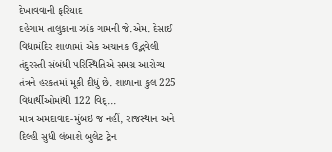દેખાવવાની ફરિયાદ
દહેગામ તાલુકાના ઝાંક ગામની જે.એમ. દેસાઈ વિદ્યામંદિર શાળામાં એક અચાનક ઉદ્ભવેલી તંદુરસ્તી સંબંધી પરિસ્થિતિએ સમગ્ર આરોગ્ય તંત્રને હરકતમાં મૂકી દીધું છે. શાળાના કુલ 225 વિદ્યાર્થીઓમાંથી 122 વિદ્...
માત્ર અમદાવાદ-મુંબઇ જ નહીં, રાજસ્થાન અને દિલ્હી સુધી લંબાશે બુલેટ ટ્રેન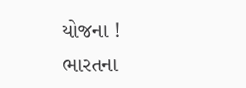યોજના !
ભારતના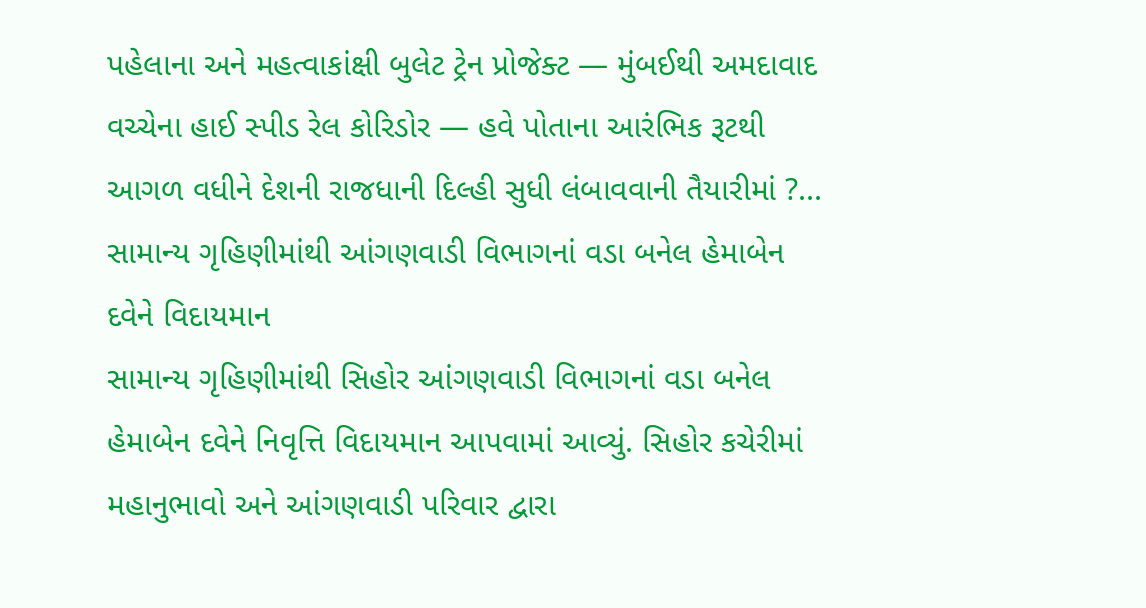પહેલાના અને મહત્વાકાંક્ષી બુલેટ ટ્રેન પ્રોજેક્ટ — મુંબઈથી અમદાવાદ વચ્ચેના હાઈ સ્પીડ રેલ કોરિડોર — હવે પોતાના આરંભિક રૂટથી આગળ વધીને દેશની રાજધાની દિલ્હી સુધી લંબાવવાની તૈયારીમાં ?...
સામાન્ય ગૃહિણીમાંથી આંગણવાડી વિભાગનાં વડા બનેલ હેમાબેન દવેને વિદાયમાન
સામાન્ય ગૃહિણીમાંથી સિહોર આંગણવાડી વિભાગનાં વડા બનેલ હેમાબેન દવેને નિવૃત્તિ વિદાયમાન આપવામાં આવ્યું. સિહોર કચેરીમાં મહાનુભાવો અને આંગણવાડી પરિવાર દ્વારા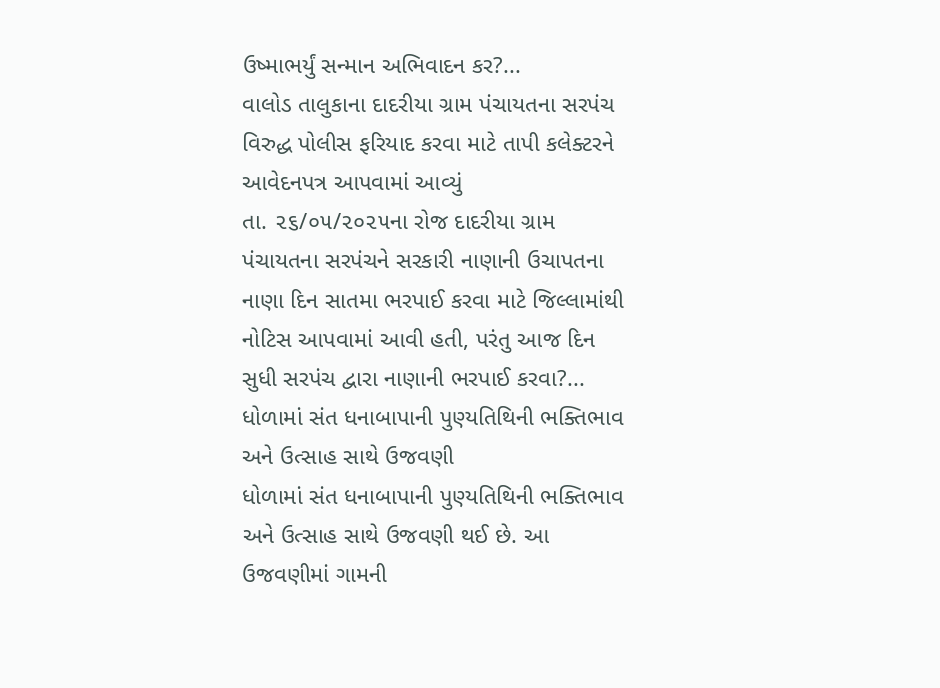ઉષ્માભર્યું સન્માન અભિવાદન કર?...
વાલોડ તાલુકાના દાદરીયા ગ્રામ પંચાયતના સરપંચ વિરુદ્ધ પોલીસ ફરિયાદ કરવા માટે તાપી કલેક્ટરને આવેદનપત્ર આપવામાં આવ્યું
તા. ૨૬/૦૫/૨૦૨૫ના રોજ દાદરીયા ગ્રામ પંચાયતના સરપંચને સરકારી નાણાની ઉચાપતના નાણા દિન સાતમા ભરપાઈ કરવા માટે જિલ્લામાંથી નોટિસ આપવામાં આવી હતી, પરંતુ આજ દિન સુધી સરપંચ દ્વારા નાણાની ભરપાઈ કરવા?...
ધોળામાં સંત ધનાબાપાની પુણ્યતિથિની ભક્તિભાવ અને ઉત્સાહ સાથે ઉજવણી
ધોળામાં સંત ધનાબાપાની પુણ્યતિથિની ભક્તિભાવ અને ઉત્સાહ સાથે ઉજવણી થઈ છે. આ ઉજવણીમાં ગામની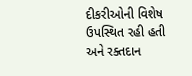દીકરીઓની વિશેષ ઉપસ્થિત રહી હતી અને રક્તદાન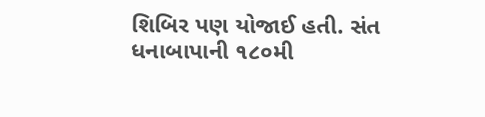શિબિર પણ યોજાઈ હતી. સંત ધનાબાપાની ૧૮૦મી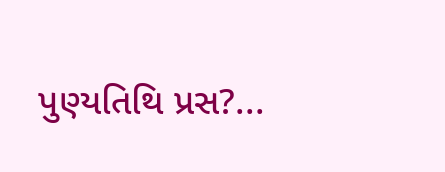પુણ્યતિથિ પ્રસ?...